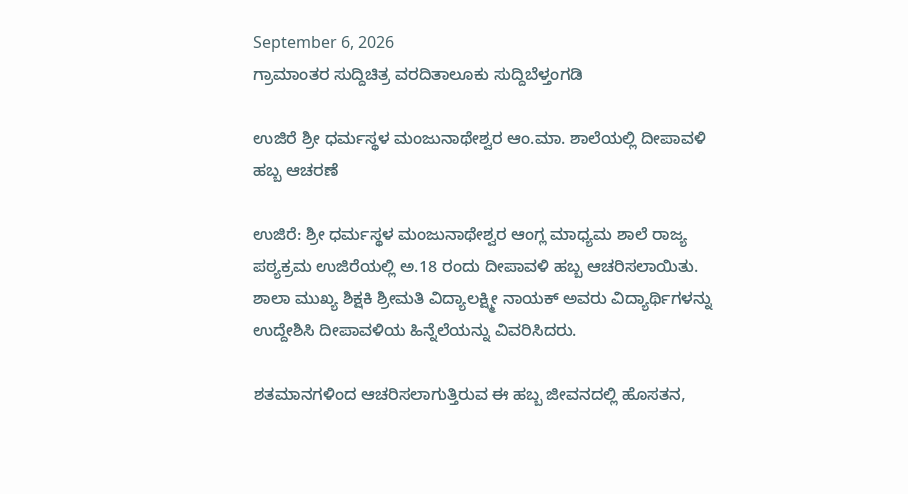September 6, 2026
ಗ್ರಾಮಾಂತರ ಸುದ್ದಿಚಿತ್ರ ವರದಿತಾಲೂಕು ಸುದ್ದಿಬೆಳ್ತಂಗಡಿ

ಉಜಿರೆ ಶ್ರೀ ಧರ್ಮಸ್ಥಳ ಮಂಜುನಾಥೇಶ್ವರ ಆಂ.ಮಾ. ಶಾಲೆಯಲ್ಲಿ ದೀಪಾವಳಿ ಹಬ್ಬ ಆಚರಣೆ

ಉಜಿರೆ: ಶ್ರೀ ಧರ್ಮಸ್ಥಳ ಮಂಜುನಾಥೇಶ್ವರ ಆಂಗ್ಲ ಮಾಧ್ಯಮ ಶಾಲೆ ರಾಜ್ಯ ಪಠ್ಯಕ್ರಮ ಉಜಿರೆಯಲ್ಲಿ ಅ.18 ರಂದು ದೀಪಾವಳಿ ಹಬ್ಬ ಆಚರಿಸಲಾಯಿತು. ಶಾಲಾ ಮುಖ್ಯ ಶಿಕ್ಷಕಿ ಶ್ರೀಮತಿ ವಿದ್ಯಾಲಕ್ಷ್ಮೀ ನಾಯಕ್ ಅವರು ವಿದ್ಯಾರ್ಥಿಗಳನ್ನು ಉದ್ದೇಶಿಸಿ ದೀಪಾವಳಿಯ ಹಿನ್ನೆಲೆಯನ್ನು ವಿವರಿಸಿದರು.

ಶತಮಾನಗಳಿಂದ ಆಚರಿಸಲಾಗುತ್ತಿರುವ ಈ ಹಬ್ಬ ಜೀವನದಲ್ಲಿ ಹೊಸತನ,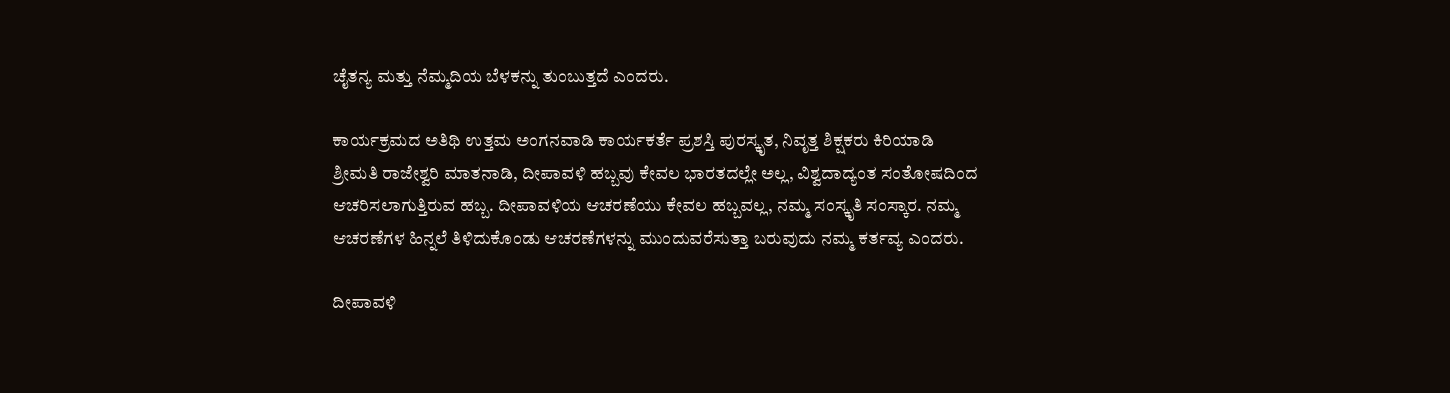ಚೈತನ್ಯ ಮತ್ತು ನೆಮ್ಮದಿಯ ಬೆಳಕನ್ನು ತುಂಬುತ್ತದೆ ಎಂದರು.

ಕಾರ್ಯಕ್ರಮದ ಅತಿಥಿ ಉತ್ತಮ ಅಂಗನವಾಡಿ ಕಾರ್ಯಕರ್ತೆ ಪ್ರಶಸ್ತಿ ಪುರಸ್ಕೃತ, ನಿವೃತ್ತ ಶಿಕ್ಷಕರು ಕಿರಿಯಾಡಿ ಶ್ರೀಮತಿ ರಾಜೇಶ್ವರಿ ಮಾತನಾಡಿ, ದೀಪಾವಳಿ ಹಬ್ಬವು ಕೇವಲ ಭಾರತದಲ್ಲೇ ಅಲ್ಲ, ವಿಶ್ವದಾದ್ಯಂತ ಸಂತೋಷದಿಂದ ಆಚರಿಸಲಾಗುತ್ತಿರುವ ಹಬ್ಬ. ದೀಪಾವಳಿಯ ಆಚರಣೆಯು ಕೇವಲ ಹಬ್ಬವಲ್ಲ, ನಮ್ಮ ಸಂಸ್ಕೃತಿ ಸಂಸ್ಕಾರ. ನಮ್ಮ ಆಚರಣೆಗಳ ಹಿನ್ನಲೆ ತಿಳಿದುಕೊಂಡು ಆಚರಣೆಗಳನ್ನು ಮುಂದುವರೆಸುತ್ತಾ ಬರುವುದು ನಮ್ಮ ಕರ್ತವ್ಯ ಎಂದರು.

ದೀಪಾವಳಿ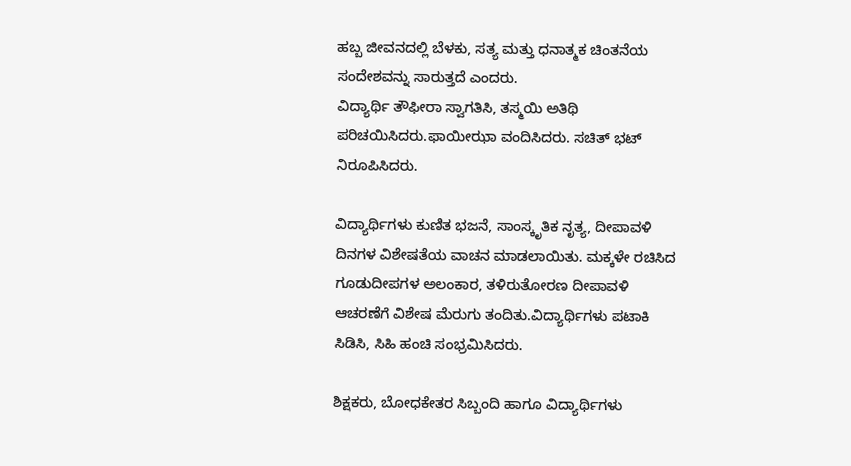ಹಬ್ಬ ಜೀವನದಲ್ಲಿ ಬೆಳಕು, ಸತ್ಯ ಮತ್ತು ಧನಾತ್ಮಕ ಚಿಂತನೆಯ ಸಂದೇಶವನ್ನು ಸಾರುತ್ತದೆ ಎಂದರು.
ವಿದ್ಯಾರ್ಥಿ ತೌಫೀರಾ ಸ್ವಾಗತಿಸಿ, ತಸ್ಮಯಿ ಅತಿಥಿ ಪರಿಚಯಿಸಿದರು.ಫಾಯೀಝಾ ವಂದಿಸಿದರು. ಸಚಿತ್ ಭಟ್ ನಿರೂಪಿಸಿದರು.

ವಿದ್ಯಾರ್ಥಿಗಳು ಕುಣಿತ ಭಜನೆ, ಸಾಂಸ್ಕೃತಿಕ ನೃತ್ಯ, ದೀಪಾವಳಿ ದಿನಗಳ ವಿಶೇಷತೆಯ ವಾಚನ ಮಾಡಲಾಯಿತು. ಮಕ್ಕಳೇ ರಚಿಸಿದ ಗೂಡುದೀಪಗಳ ಅಲಂಕಾರ, ತಳಿರುತೋರಣ ದೀಪಾವಳಿ ಆಚರಣೆಗೆ ವಿಶೇಷ ಮೆರುಗು ತಂದಿತು.ವಿದ್ಯಾರ್ಥಿಗಳು ಪಟಾಕಿ ಸಿಡಿಸಿ, ಸಿಹಿ ಹಂಚಿ ಸಂಭ್ರಮಿಸಿದರು.

ಶಿಕ್ಷಕರು, ಬೋಧಕೇತರ ಸಿಬ್ಬಂದಿ ಹಾಗೂ ವಿದ್ಯಾರ್ಥಿಗಳು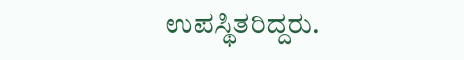ಉಪಸ್ಥಿತರಿದ್ದರು.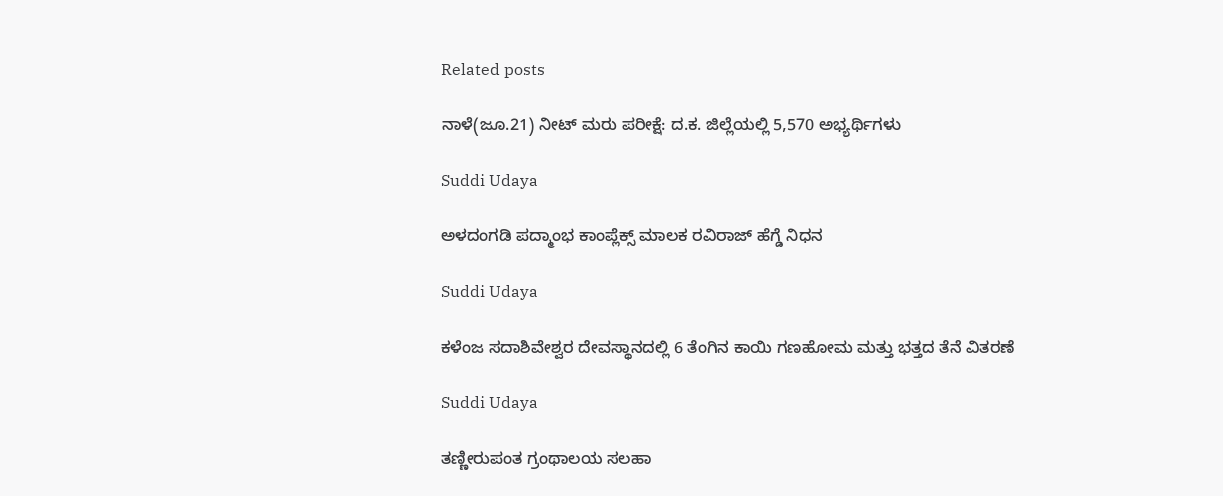Related posts

ನಾಳೆ(ಜೂ.21) ನೀಟ್ ಮರು ಪರೀಕ್ಷೆ: ದ.ಕ. ಜಿಲ್ಲೆಯಲ್ಲಿ 5,570 ಅಭ್ಯರ್ಥಿಗಳು

Suddi Udaya

ಅಳದಂಗಡಿ ಪದ್ಮಾಂಭ ಕಾಂಪ್ಲೆಕ್ಸ್ ಮಾಲಕ ರವಿರಾಜ್ ಹೆಗ್ಡೆ ನಿಧನ

Suddi Udaya

ಕಳೆಂಜ ಸದಾಶಿವೇಶ್ವರ ದೇವಸ್ಥಾನದಲ್ಲಿ 6 ತೆಂಗಿನ ಕಾಯಿ ಗಣಹೋಮ ಮತ್ತು ಭತ್ತದ ತೆನೆ ವಿತರಣೆ

Suddi Udaya

ತಣ್ಣೀರುಪಂತ ಗ್ರಂಥಾಲಯ ಸಲಹಾ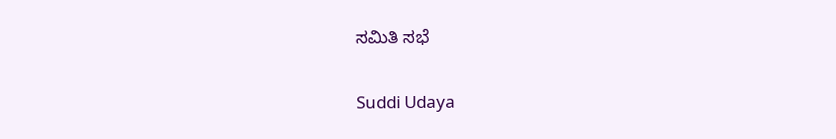ಸಮಿತಿ ಸಭೆ

Suddi Udaya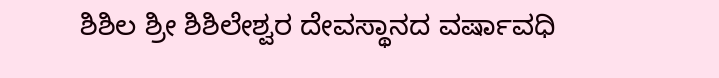ಶಿಶಿಲ ಶ್ರೀ ಶಿಶಿಲೇಶ್ವರ ದೇವಸ್ಥಾನದ ವರ್ಷಾವಧಿ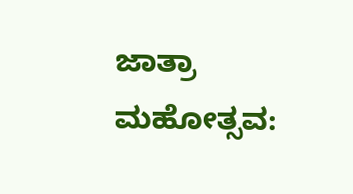ಜಾತ್ರಾ ಮಹೋತ್ಸವ: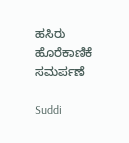ಹಸಿರು ಹೊರೆಕಾಣಿಕೆ ಸಮರ್ಪಣೆ

Suddi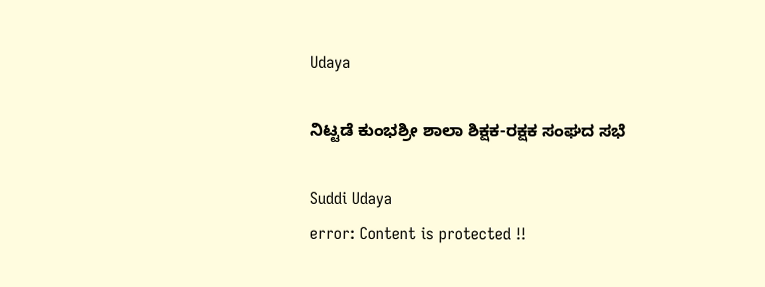Udaya

ನಿಟ್ಟಡೆ ಕುಂಭಶ್ರೀ ಶಾಲಾ ಶಿಕ್ಷಕ-ರಕ್ಷಕ ಸಂಘದ ಸಭೆ

Suddi Udaya
error: Content is protected !!